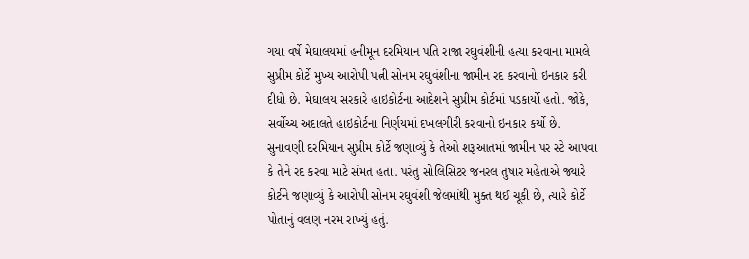ગયા વર્ષે મેઘાલયમાં હનીમૂન દરમિયાન પતિ રાજા રઘુવંશીની હત્યા કરવાના મામલે સુપ્રીમ કોર્ટે મુખ્ય આરોપી પત્ની સોનમ રઘુવંશીના જામીન રદ કરવાનો ઇનકાર કરી દીધો છે. મેઘાલય સરકારે હાઇકોર્ટના આદેશને સુપ્રીમ કોર્ટમાં પડકાર્યો હતો. જોકે, સર્વોચ્ચ અદાલતે હાઇકોર્ટના નિર્ણયમાં દખલગીરી કરવાનો ઇનકાર કર્યો છે.
સુનાવણી દરમિયાન સુપ્રીમ કોર્ટે જણાવ્યું કે તેઓ શરૂઆતમાં જામીન પર સ્ટે આપવા કે તેને રદ કરવા માટે સંમત હતા. પરંતુ સોલિસિટર જનરલ તુષાર મહેતાએ જ્યારે કોર્ટને જણાવ્યું કે આરોપી સોનમ રઘુવંશી જેલમાંથી મુક્ત થઈ ચૂકી છે, ત્યારે કોર્ટે પોતાનું વલણ નરમ રાખ્યું હતું.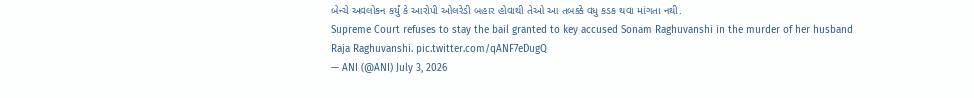બેન્ચે અવલોકન કર્યું કે આરોપી ઓલરેડી બહાર હોવાથી તેઓ આ તબક્કે વધુ કડક થવા માંગતા નથી.
Supreme Court refuses to stay the bail granted to key accused Sonam Raghuvanshi in the murder of her husband Raja Raghuvanshi. pic.twitter.com/qANF7eDugQ
— ANI (@ANI) July 3, 2026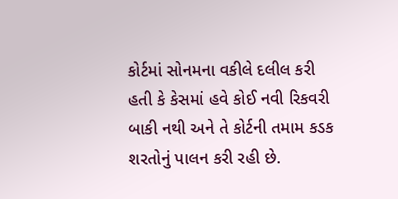કોર્ટમાં સોનમના વકીલે દલીલ કરી હતી કે કેસમાં હવે કોઈ નવી રિકવરી બાકી નથી અને તે કોર્ટની તમામ કડક શરતોનું પાલન કરી રહી છે.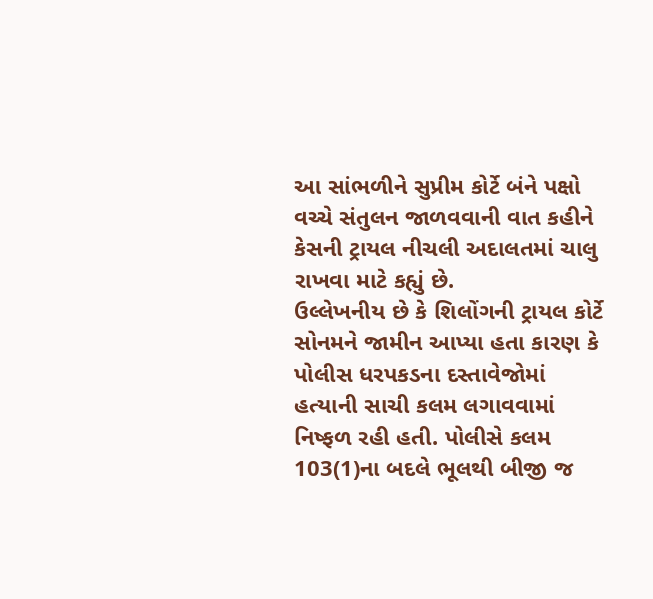આ સાંભળીને સુપ્રીમ કોર્ટે બંને પક્ષો વચ્ચે સંતુલન જાળવવાની વાત કહીને કેસની ટ્રાયલ નીચલી અદાલતમાં ચાલુ રાખવા માટે કહ્યું છે.
ઉલ્લેખનીય છે કે શિલોંગની ટ્રાયલ કોર્ટે સોનમને જામીન આપ્યા હતા કારણ કે પોલીસ ધરપકડના દસ્તાવેજોમાં હત્યાની સાચી કલમ લગાવવામાં નિષ્ફળ રહી હતી. પોલીસે કલમ 103(1)ના બદલે ભૂલથી બીજી જ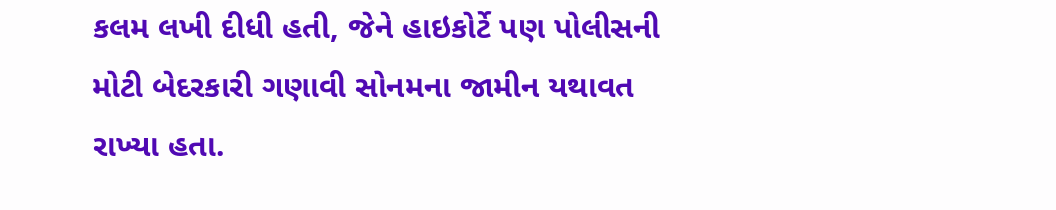કલમ લખી દીધી હતી, જેને હાઇકોર્ટે પણ પોલીસની મોટી બેદરકારી ગણાવી સોનમના જામીન યથાવત રાખ્યા હતા.